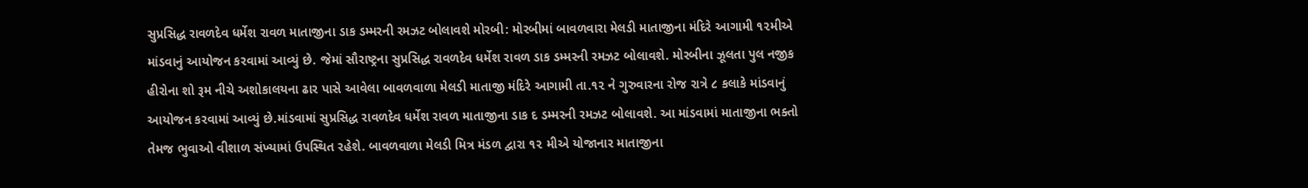સુપ્રસિદ્ધ રાવળદેવ ધર્મેશ રાવળ માતાજીના ડાક ડમ્મરની રમઝટ બોલાવશે મોરબી: મોરબીમાં બાવળવારા મેલડી માતાજીના મંદિરે આગામી ૧૨મીએ માંડવાનું આયોજન કરવામાં આવ્યું છે. જેમાં સૌરાષ્ટ્રના સુપ્રસિદ્ધ રાવળદેવ ધર્મેશ રાવળ ડાક ડમ્મરની રમઝટ બોલાવશે. મોરબીના ઝૂલતા પુલ નજીક હીરોના શો રૂમ નીચે અશોકાલયના ઢાર પાસે આવેલા બાવળવાળા મેલડી માતાજી મંદિરે આગામી તા.૧૨ ને ગુરુવારના રોજ રાત્રે ૮ કલાકે માંડવાનું આયોજન કરવામાં આવ્યું છે.માંડવામાં સુપ્રસિદ્ધ રાવળદેવ ધર્મેશ રાવળ માતાજીના ડાક દ ડમ્મરની રમઝટ બોલાવશે. આ માંડવામાં માતાજીના ભક્તો તેમજ ભુવાઓ વીશાળ સંખ્યામાં ઉપસ્થિત રહેશે. બાવળવાળા મેલડી મિત્ર મંડળ દ્વારા ૧૨ મીએ યોજાનાર માતાજીના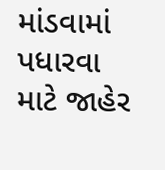માંડવામાં પધારવા માટે જાહેર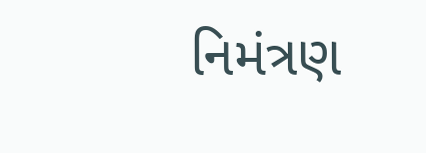નિમંત્રણ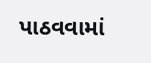પાઠવવામાં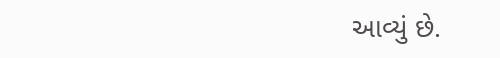આવ્યું છે.